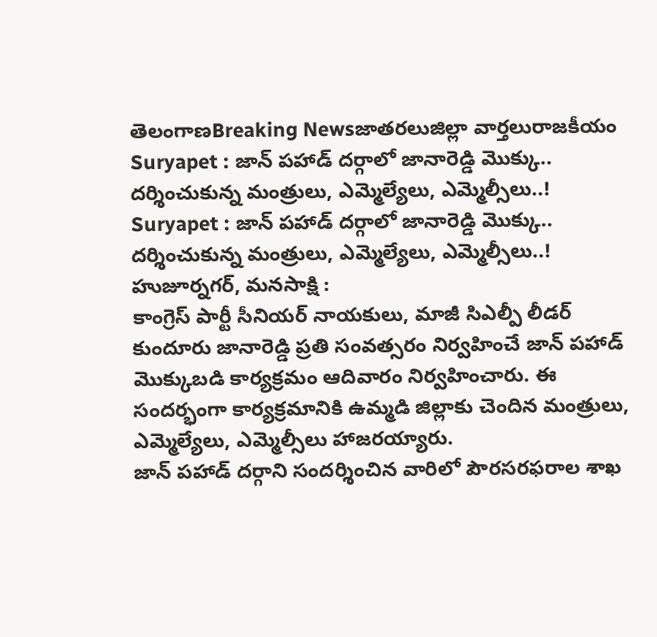తెలంగాణBreaking Newsజాతరలుజిల్లా వార్తలురాజకీయం
Suryapet : జాన్ పహాడ్ దర్గాలో జానారెడ్డి మొక్కు.. దర్శించుకున్న మంత్రులు, ఎమ్మెల్యేలు, ఎమ్మెల్సీలు..!
Suryapet : జాన్ పహాడ్ దర్గాలో జానారెడ్డి మొక్కు.. దర్శించుకున్న మంత్రులు, ఎమ్మెల్యేలు, ఎమ్మెల్సీలు..!
హుజూర్నగర్, మనసాక్షి :
కాంగ్రెస్ పార్టీ సీనియర్ నాయకులు, మాజీ సిఎల్పీ లీడర్ కుందూరు జానారెడ్డి ప్రతి సంవత్సరం నిర్వహించే జాన్ పహాడ్ మొక్కుబడి కార్యక్రమం ఆదివారం నిర్వహించారు. ఈ సందర్భంగా కార్యక్రమానికి ఉమ్మడి జిల్లాకు చెందిన మంత్రులు, ఎమ్మెల్యేలు, ఎమ్మెల్సీలు హాజరయ్యారు.
జాన్ పహాడ్ దర్గాని సందర్శించిన వారిలో పౌరసరఫరాల శాఖ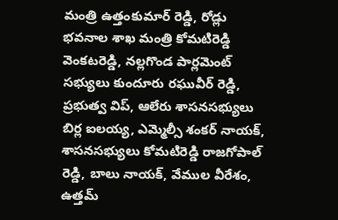మంత్రి ఉత్తంకుమార్ రెడ్డి, రోడ్లు భవనాల శాఖ మంత్రి కోమటిరెడ్డి వెంకటరెడ్డి, నల్లగొండ పార్లమెంట్ సభ్యులు కుందూరు రఘువీర్ రెడ్డి, ప్రభుత్వ విప్, ఆలేరు శాసనసభ్యులు బిర్ల ఐలయ్య, ఎమ్మెల్సీ శంకర్ నాయక్, శాసనసభ్యులు కోమటిరెడ్డి రాజగోపాల్ రెడ్డి, బాలు నాయక్, వేముల వీరేశం, ఉత్తమ్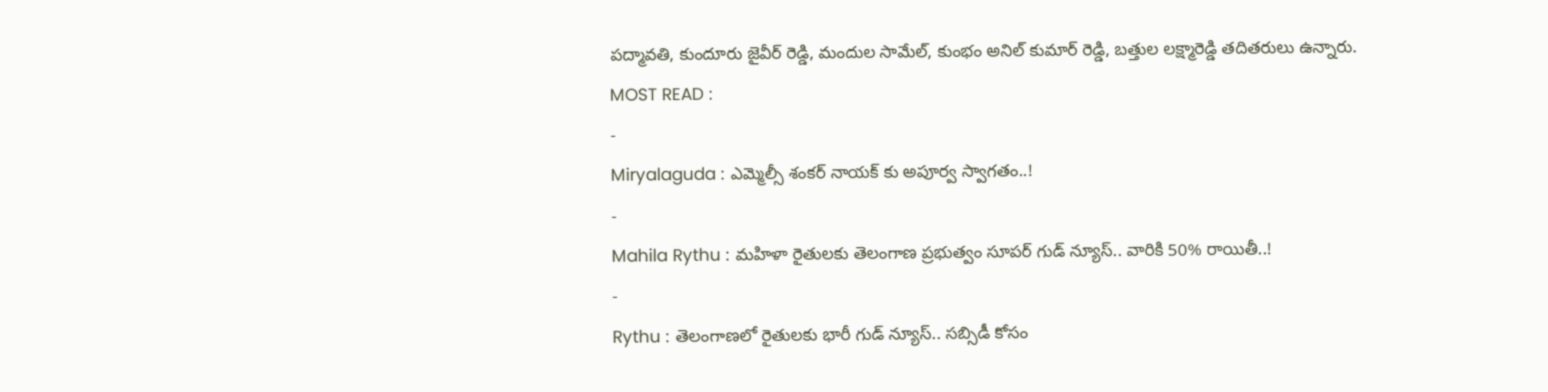పద్మావతి, కుందూరు జైవీర్ రెడ్డి, మందుల సామేల్, కుంభం అనిల్ కుమార్ రెడ్డి, బత్తుల లక్ష్మారెడ్డి తదితరులు ఉన్నారు.
MOST READ :
-
Miryalaguda : ఎమ్మెల్సీ శంకర్ నాయక్ కు అపూర్వ స్వాగతం..!
-
Mahila Rythu : మహిళా రైతులకు తెలంగాణ ప్రభుత్వం సూపర్ గుడ్ న్యూస్.. వారికి 50% రాయితీ..!
-
Rythu : తెలంగాణలో రైతులకు భారీ గుడ్ న్యూస్.. సబ్సిడీ కోసం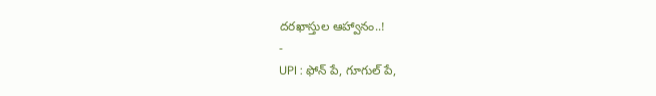దరఖాస్తుల ఆహ్వానం..!
-
UPI : ఫోన్ పే, గూగుల్ పే,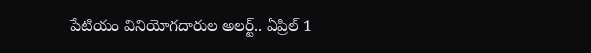పేటియం వినియోగదారుల అలర్ట్.. ఏప్రిల్ 1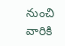నుంచి వారికి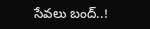సేవలు బంద్..!